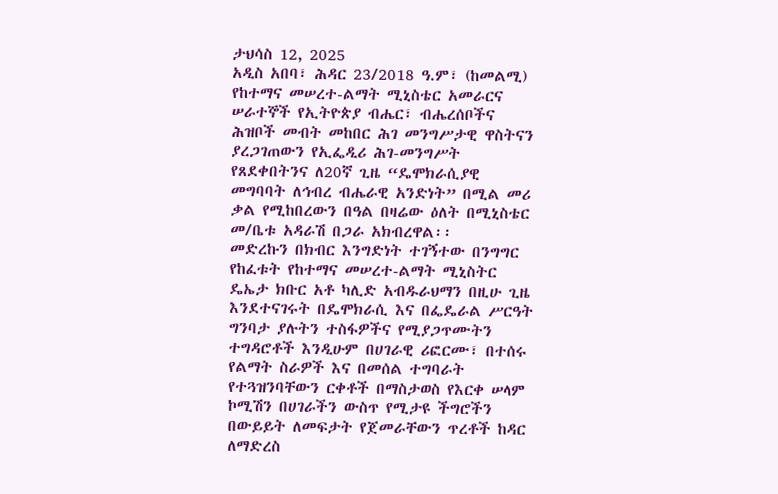ታህሳስ 12, 2025
አዲስ አበባ፣ ሕዳር 23/2018 ዓ.ም፣ (ከመልሚ)
የከተማና መሠረተ-ልማት ሚኒስቴር አመራርና ሠራተኞች የኢትዮጵያ ብሔር፣ ብሔረሰቦችና ሕዝቦች መብት መከበር ሕገ መንግሥታዊ ዋስትናን ያረጋገጠውን የኢፌዲሪ ሕገ-መንግሥት የጸደቀበትንና ለ20ኛ ጊዜ “ዴሞክራሲያዊ መግባባት ለኅብረ ብሔራዊ አንድነት” በሚል መሪ ቃል የሚከበረውን በዓል በዛሬው ዕለት በሚኒስቴር መ/ቤቱ አዳራሽ በጋራ አክብረዋል፡፡
መድረኩን በክብር እንግድነት ተገኝተው በንግግር የከፈቱት የከተማና መሠረተ-ልማት ሚኒስትር ዴኤታ ክቡር አቶ ካሊድ አብዱራህማን በዚሁ ጊዜ እንደተናገሩት በዴሞክራሲ እና በፌዴራል ሥርዓት ግንባታ ያሉትን ተስፋዎችና የሚያጋጥሙትን ተግዳሮቶች እንዲሁም በሀገራዊ ሪፎርሙ፣ በተሰሩ የልማት ስራዎች እና በመሰል ተግባራት የተጓዝንባቸውን ርቀቶች በማስታወስ የእርቀ ሠላም ኮሚሽን በሀገራችን ውስጥ የሚታዩ ችግሮችን በውይይት ለመፍታት የጀመራቸውን ጥረቶች ከዳር ለማድረስ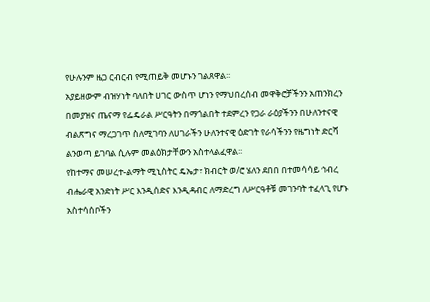የሁሉንም ዜጋ ርብርብ የሚጠይቅ መሆኑን ገልጸዋል፡፡
አያይዘውም ብዝሃነት ባለበት ሀገር ውስጥ ሆነን የማህበረሰብ መዋቅሮቻችንን አጠንክረን በመያዝና ጤናማ የፌዴራል ሥርዓትን በማጎልበት ተደምረን የጋራ ራዕያችንን በሁለንተናዊ ብልጽግና ማረጋገጥ ስለሚገባን ለሀገራችን ሁለንተናዊ ዕድገት የራሳችንን የዜግነት ድርሻ ልንወጣ ይገባል ሲሉም መልዕክታቸውን አስተላልፈዋል፡፡
የከተማና መሠረተ-ልማት ሚኒስትር ዴኤታ፣ ክብርት ወ/ሮ ሄለን ደበበ በተመሳሳይ ኅብረ ብሔራዊ አንድነት ሥር እንዲሰድና እንዲዳብር ለማድረግ ለሥርዓቶቹ መገንባት ተፈላጊ የሆኑ አስተሳሰቦችን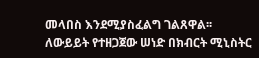መላበስ እንደሚያስፈልግ ገልጸዋል፡፡
ለውይይት የተዘጋጀው ሠነድ በክብርት ሚኒስትር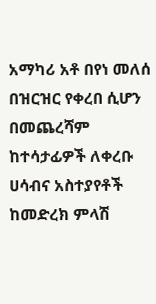አማካሪ አቶ በየነ መለሰ በዝርዝር የቀረበ ሲሆን በመጨረሻም ከተሳታፊዎች ለቀረቡ ሀሳብና አስተያየቶች ከመድረክ ምላሽ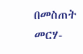በመስጠት መርሃ-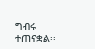ግብሩ ተጠናቋል፡፡